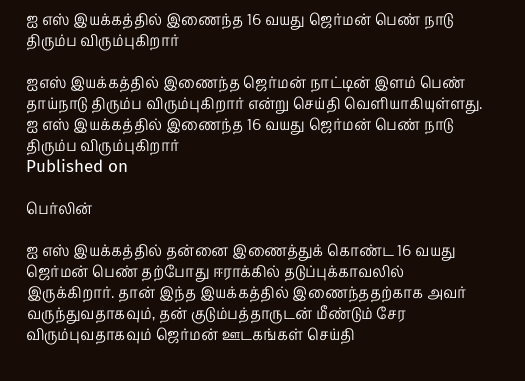ஐ எஸ் இயக்கத்தில் இணைந்த 16 வயது ஜெர்மன் பெண் நாடு திரும்ப விரும்புகிறார்

ஐஎஸ் இயக்கத்தில் இணைந்த ஜெர்மன் நாட்டின் இளம் பெண் தாய்நாடு திரும்ப விரும்புகிறார் என்று செய்தி வெளியாகியுள்ளது.
ஐ எஸ் இயக்கத்தில் இணைந்த 16 வயது ஜெர்மன் பெண் நாடு திரும்ப விரும்புகிறார்
Published on

பெர்லின்

ஐ எஸ் இயக்கத்தில் தன்னை இணைத்துக் கொண்ட 16 வயது ஜெர்மன் பெண் தற்போது ஈராக்கில் தடுப்புக்காவலில் இருக்கிறார். தான் இந்த இயக்கத்தில் இணைந்ததற்காக அவர் வருந்துவதாகவும், தன் குடும்பத்தாருடன் மீண்டும் சேர விரும்புவதாகவும் ஜெர்மன் ஊடகங்கள் செய்தி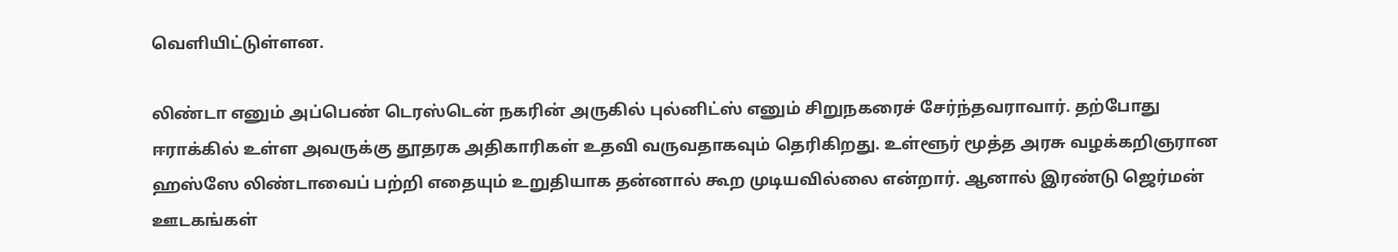வெளியிட்டுள்ளன.

லிண்டா எனும் அப்பெண் டெரஸ்டென் நகரின் அருகில் புல்னிட்ஸ் எனும் சிறுநகரைச் சேர்ந்தவராவார். தற்போது ஈராக்கில் உள்ள அவருக்கு தூதரக அதிகாரிகள் உதவி வருவதாகவும் தெரிகிறது. உள்ளூர் மூத்த அரசு வழக்கறிஞரான ஹஸ்ஸே லிண்டாவைப் பற்றி எதையும் உறுதியாக தன்னால் கூற முடியவில்லை என்றார். ஆனால் இரண்டு ஜெர்மன் ஊடகங்கள்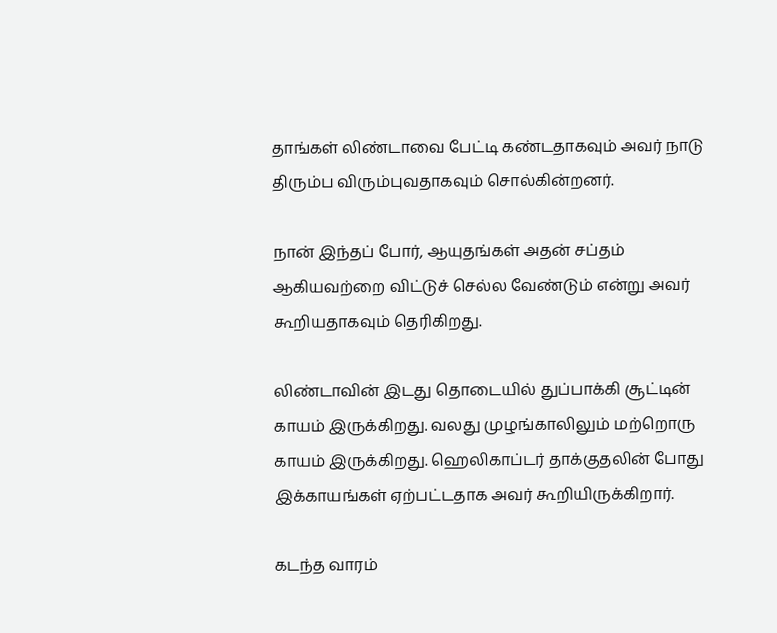தாங்கள் லிண்டாவை பேட்டி கண்டதாகவும் அவர் நாடு திரும்ப விரும்புவதாகவும் சொல்கின்றனர்.

நான் இந்தப் போர், ஆயுதங்கள் அதன் சப்தம் ஆகியவற்றை விட்டுச் செல்ல வேண்டும் என்று அவர் கூறியதாகவும் தெரிகிறது.

லிண்டாவின் இடது தொடையில் துப்பாக்கி சூட்டின் காயம் இருக்கிறது. வலது முழங்காலிலும் மற்றொரு காயம் இருக்கிறது. ஹெலிகாப்டர் தாக்குதலின் போது இக்காயங்கள் ஏற்பட்டதாக அவர் கூறியிருக்கிறார்.

கடந்த வாரம்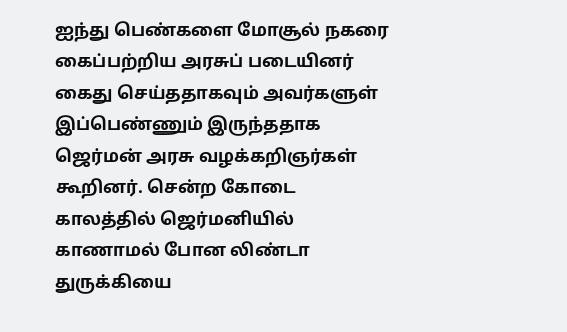ஐந்து பெண்களை மோசூல் நகரை கைப்பற்றிய அரசுப் படையினர் கைது செய்ததாகவும் அவர்களுள் இப்பெண்ணும் இருந்ததாக ஜெர்மன் அரசு வழக்கறிஞர்கள் கூறினர். சென்ற கோடை காலத்தில் ஜெர்மனியில் காணாமல் போன லிண்டா துருக்கியை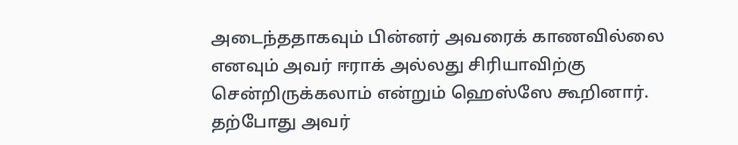அடைந்ததாகவும் பின்னர் அவரைக் காணவில்லை எனவும் அவர் ஈராக் அல்லது சிரியாவிற்கு சென்றிருக்கலாம் என்றும் ஹெஸ்ஸே கூறினார். தற்போது அவர்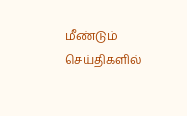மீண்டும் செய்திகளில்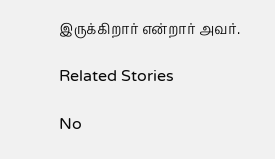இருக்கிறார் என்றார் அவர்.

Related Stories

No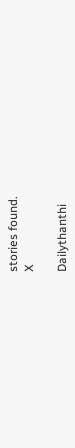stories found.
X

Dailythanthi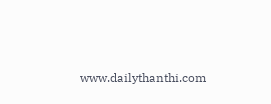www.dailythanthi.com